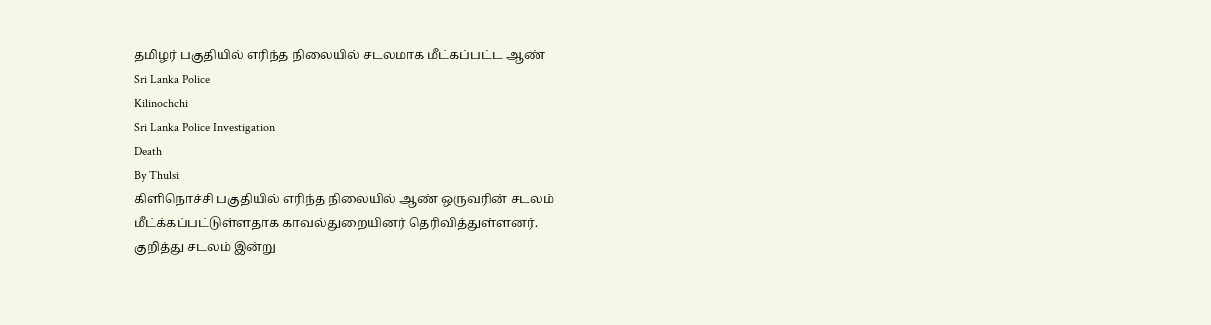தமிழர் பகுதியில் எரிந்த நிலையில் சடலமாக மீட்கப்பட்ட ஆண்
Sri Lanka Police
Kilinochchi
Sri Lanka Police Investigation
Death
By Thulsi
கிளிநொச்சி பகுதியில் எரிந்த நிலையில் ஆண் ஒருவரின் சடலம் மீட்க்கப்பட்டுள்ளதாக காவல்துறையினர் தெரிவித்துள்ளனர்.
குறித்து சடலம் இன்று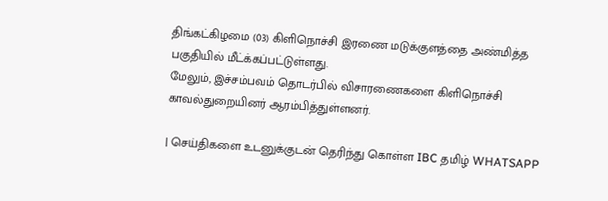திங்கட்கிழமை (03) கிளிநொச்சி இரணை மடுக்குளத்தை அண்மித்த பகுதியில் மீட்க்கப்பட்டுள்ளது.
மேலும், இச்சம்பவம் தொடர்பில் விசாரணைகளை கிளிநொச்சி காவல்துறையினர் ஆரம்பித்துள்ளனர்.

| செய்திகளை உடனுக்குடன் தெரிந்து கொள்ள IBC தமிழ் WHATSAPP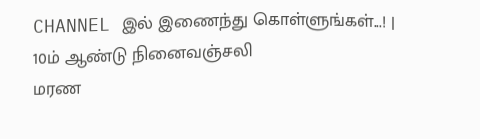CHANNEL இல் இணைந்து கொள்ளுங்கள்...! |
10ம் ஆண்டு நினைவஞ்சலி
மரண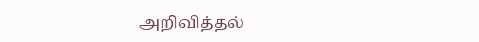அறிவித்தல்